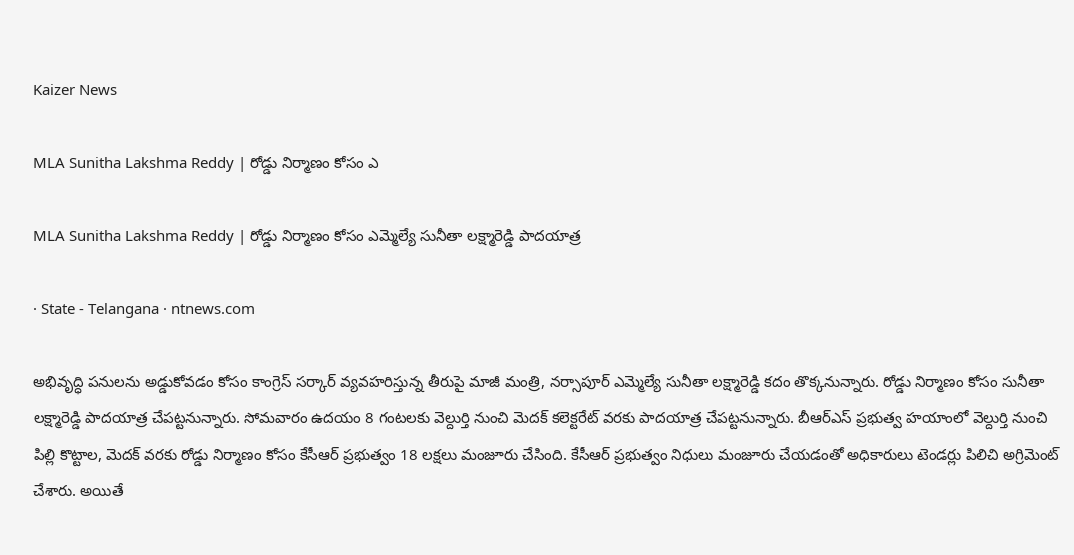Kaizer News

MLA Sunitha Lakshma Reddy | రోడ్డు నిర్మాణం కోసం ఎ

MLA Sunitha Lakshma Reddy | రోడ్డు నిర్మాణం కోసం ఎమ్మెల్యే సునీతా లక్ష్మారెడ్డి పాదయాత్ర

· State - Telangana · ntnews.com

అభివృద్ధి పనులను అడ్డుకోవడం కోసం కాంగ్రెస్ సర్కార్‌ వ్యవహరిస్తున్న తీరుపై మాజీ మంత్రి, నర్సాపూర్ ఎమ్మెల్యే సునీతా లక్ష్మారెడ్డి కదం తొక్కనున్నారు. రోడ్డు నిర్మాణం కోసం సునీతా లక్ష్మారెడ్డి పాదయాత్ర చేపట్టనున్నారు. సోమవారం ఉదయం 8 గంటలకు వెల్దుర్తి నుంచి మెదక్ కలెక్టరేట్ వరకు పాదయాత్ర చేపట్టనున్నారు. బీఆర్ఎస్ ప్రభుత్వ హయాంలో వెల్దుర్తి నుంచి పిల్లి కొట్టాల, మెదక్ వరకు రోడ్డు నిర్మాణం కోసం కేసీఆర్ ప్రభుత్వం 18 లక్షలు మంజూరు చేసింది. కేసీఆర్ ప్రభుత్వం నిధులు మంజూరు చేయడంతో అధికారులు టెండర్లు పిలిచి అగ్రిమెంట్ చేశారు. అయితే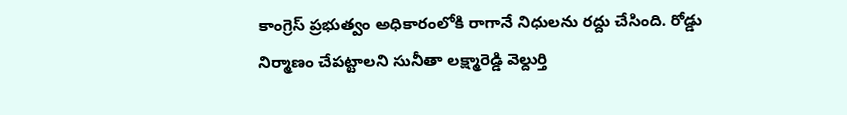కాంగ్రెస్ ప్రభుత్వం అధికారంలోకి రాగానే నిధులను రద్దు చేసింది. రోడ్డు నిర్మాణం చేపట్టాలని సునీతా లక్ష్మారెడ్డి వెల్దుర్తి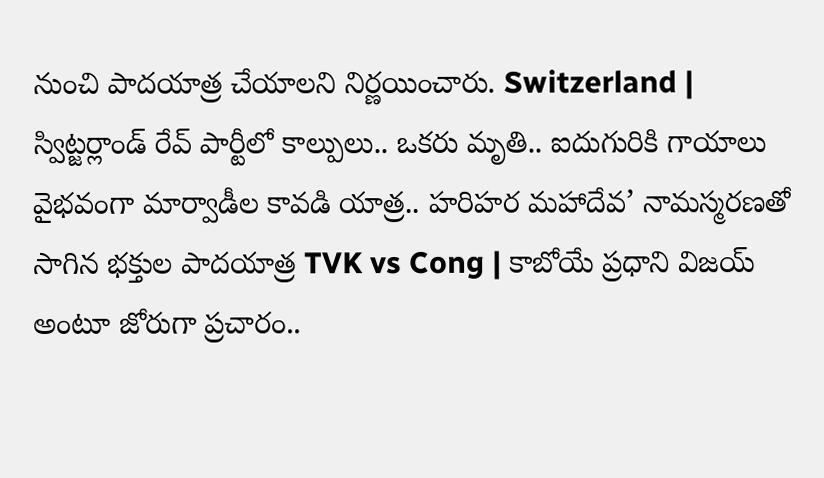నుంచి పాదయాత్ర చేయాలని నిర్ణయించారు. Switzerland | స్విట్జర్లాండ్ రేవ్ పార్టీలో కాల్పులు.. ఒకరు మృతి.. ఐదుగురికి గాయాలు వైభవంగా మార్వాడీల కావడి యాత్ర.. హరిహర మహాదేవ’ నామస్మరణతో సాగిన భక్తుల పాదయాత్ర TVK vs Cong | కాబోయే ప్ర‌ధాని విజ‌య్ అంటూ జోరుగా ప్ర‌చారం..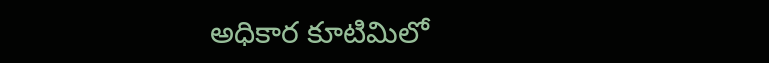అధికార కూటిమిలో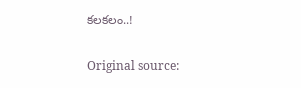క‌ల‌క‌లం..!

Original source: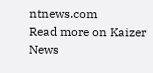ntnews.com
Read more on Kaizer News